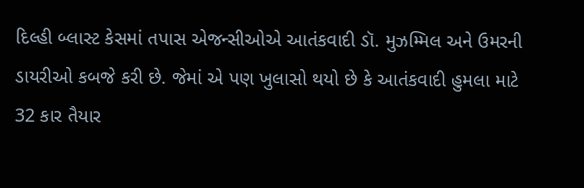દિલ્હી બ્લાસ્ટ કેસમાં તપાસ એજન્સીઓએ આતંકવાદી ડૉ. મુઝમ્મિલ અને ઉમરની ડાયરીઓ કબજે કરી છે. જેમાં એ પણ ખુલાસો થયો છે કે આતંકવાદી હુમલા માટે 32 કાર તૈયાર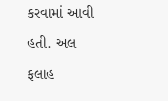કરવામાં આવી હતી. અલ ફલાહ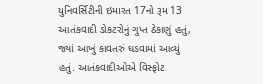યુનિવર્સિટીની ઇમારત 17નો રૂમ 13 આતંકવાદી ડોકટરોનું ગુપ્ત ઠેકાણું હતું, જ્યાં આખું કાવતરું ઘડવામાં આવ્યું હતું. આતંકવાદીઓએ વિસ્ફોટ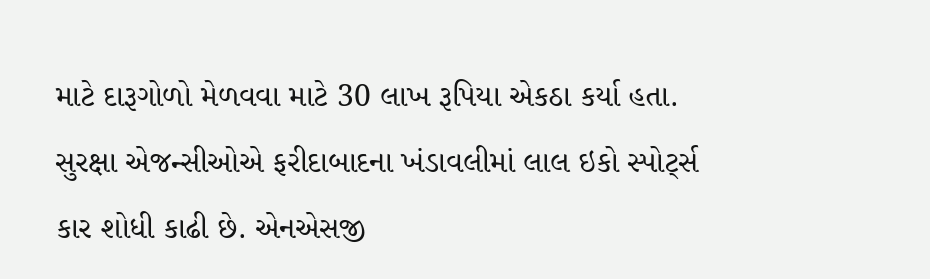માટે દારૂગોળો મેળવવા માટે 30 લાખ રૂપિયા એકઠા કર્યા હતા. સુરક્ષા એજન્સીઓએ ફરીદાબાદના ખંડાવલીમાં લાલ ઇકો સ્પોર્ટ્સ કાર શોધી કાઢી છે. એનએસજી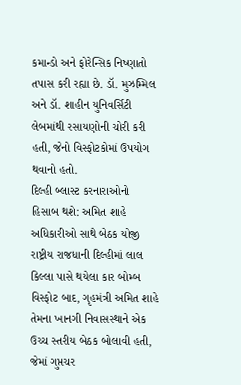કમાન્ડો અને ફોરેન્સિક નિષ્ણાતો તપાસ કરી રહ્યા છે. ડૉ. મુઝમ્મિલ અને ડૉ. શાહીન યુનિવર્સિટી લેબમાંથી રસાયણોની ચોરી કરી હતી, જેનો વિસ્ફોટકોમાં ઉપયોગ થવાનો હતો.
દિલ્હી બ્લાસ્ટ કરનારાઓનો હિસાબ થશે: અમિત શાહે અધિકારીઓ સાથે બેઠક યોજી
રાષ્ટ્રીય રાજધાની દિલ્હીમાં લાલ કિલ્લા પાસે થયેલા કાર બોમ્બ વિસ્ફોટ બાદ, ગૃહમંત્રી અમિત શાહે તેમના ખાનગી નિવાસસ્થાને એક ઉચ્ચ સ્તરીય બેઠક બોલાવી હતી, જેમાં ગુપ્તચર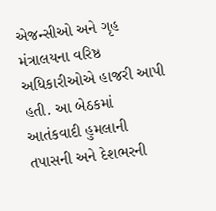એજન્સીઓ અને ગૃહ મંત્રાલયના વરિષ્ઠ અધિકારીઓએ હાજરી આપી હતી. આ બેઠકમાં આતંકવાદી હુમલાની તપાસની અને દેશભરની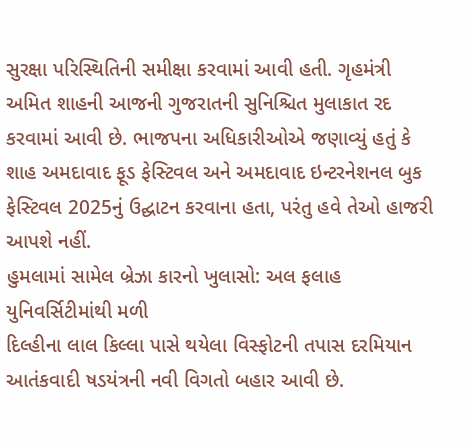સુરક્ષા પરિસ્થિતિની સમીક્ષા કરવામાં આવી હતી. ગૃહમંત્રી અમિત શાહની આજની ગુજરાતની સુનિશ્ચિત મુલાકાત રદ કરવામાં આવી છે. ભાજપના અધિકારીઓએ જણાવ્યું હતું કે શાહ અમદાવાદ ફૂડ ફેસ્ટિવલ અને અમદાવાદ ઇન્ટરનેશનલ બુક ફેસ્ટિવલ 2025નું ઉદ્ઘાટન કરવાના હતા, પરંતુ હવે તેઓ હાજરી આપશે નહીં.
હુમલામાં સામેલ બ્રેઝા કારનો ખુલાસો: અલ ફલાહ યુનિવર્સિટીમાંથી મળી
દિલ્હીના લાલ કિલ્લા પાસે થયેલા વિસ્ફોટની તપાસ દરમિયાન આતંકવાદી ષડયંત્રની નવી વિગતો બહાર આવી છે.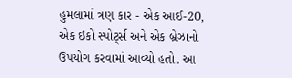હુમલામાં ત્રણ કાર - એક આઈ-20, એક ઇકો સ્પોર્ટ્સ અને એક બ્રેઝાનો ઉપયોગ કરવામાં આવ્યો હતો. આ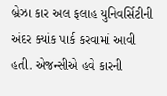બ્રેઝા કાર અલ ફલાહ યુનિવર્સિટીની અંદર ક્યાંક પાર્ક કરવામાં આવી હતી. એજન્સીએ હવે કારની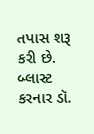તપાસ શરૂ કરી છે. બ્લાસ્ટ કરનાર ડૉ.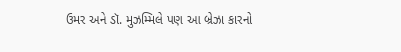ઉમર અને ડૉ. મુઝમ્મિલે પણ આ બ્રેઝા કારનો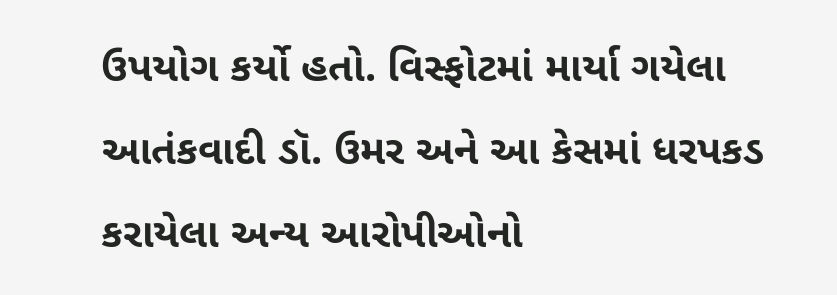ઉપયોગ કર્યો હતો. વિસ્ફોટમાં માર્યા ગયેલા આતંકવાદી ડૉ. ઉમર અને આ કેસમાં ધરપકડ કરાયેલા અન્ય આરોપીઓનો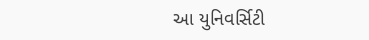આ યુનિવર્સિટી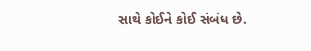સાથે કોઈને કોઈ સંબંધ છે.